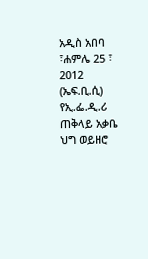አዲስ አበባ ፣ሐምሌ 25 ፣ 2012 (ኤፍ.ቢ.ሲ) የኢ.ፌ.ዲ.ሪ ጠቅላይ አቃቤ ህግ ወይዘሮ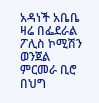አዳነች አቤቤ ዛሬ በፌደራል ፖሊስ ኮሚሽን ወንጀል ምርመራ ቢሮ በህግ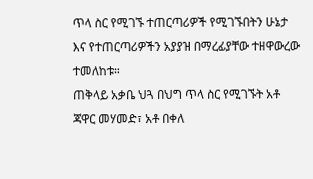ጥላ ስር የሚገኙ ተጠርጣሪዎች የሚገኙበትን ሁኔታ እና የተጠርጣሪዎችን አያያዝ በማረፊያቸው ተዘዋውረው ተመለከቱ።
ጠቅላይ አቃቤ ህጓ በህግ ጥላ ስር የሚገኙት አቶ ጃዋር መሃመድ፣ አቶ በቀለ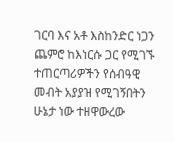ገርባ እና አቶ እስከንድር ነጋን ጨምሮ ከእነርሱ ጋር የሚገኙ ተጠርጣሪዎችን የሰብዓዊ መብት አያያዝ የሚገኝበትን ሁኔታ ነው ተዘዋውረው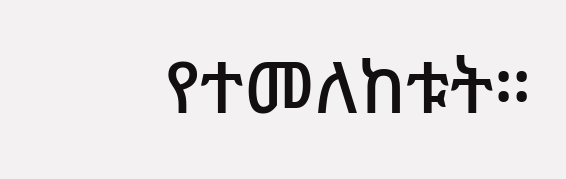የተመለከቱት።